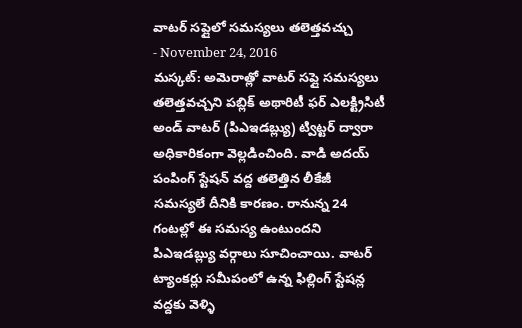వాటర్ సప్లైలో సమస్యలు తలెత్తవచ్చు
- November 24, 2016
మస్కట్: అమెరాత్లో వాటర్ సప్లై సమస్యలు తలెత్తవచ్చని పబ్లిక్ అథారిటీ ఫర్ ఎలక్ట్రిసిటీ అండ్ వాటర్ (పిఎఇడబ్ల్యు) ట్విట్టర్ ద్వారా అధికారికంగా వెల్లడించింది. వాడి అదయ్ పంపింగ్ స్టేషన్ వద్ద తలెత్తిన లీకేజీ సమస్యలే దీనికి కారణం. రానున్న 24 గంటల్లో ఈ సమస్య ఉంటుందని పిఎఇడబ్ల్యు వర్గాలు సూచించాయి. వాటర్ ట్యాంకర్లు సమీపంలో ఉన్న ఫిల్లింగ్ స్టేషన్ల వద్దకు వెళ్ళి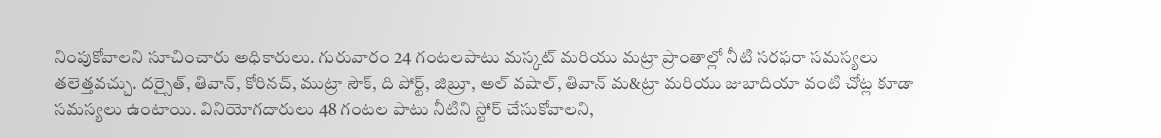నింపుకోవాలని సూచించారు అధికారులు. గురువారం 24 గంటలపాటు మస్కట్ మరియు మట్రా ప్రాంతాల్లో నీటి సరఫరా సమస్యలు తలెత్తవచ్చు. దర్సైత్, తివాన్, కోరినచ్, ముట్రా సౌక్, ది పోర్ట్, జిబ్రూ, అల్ వషాల్, తివాన్ మ&ట్రా మరియు జుబాదియా వంటి చోట్ల కూడా సమస్యలు ఉంటాయి. వినియోగదారులు 48 గంటల పాటు నీటిని స్టోర్ చేసుకోవాలని,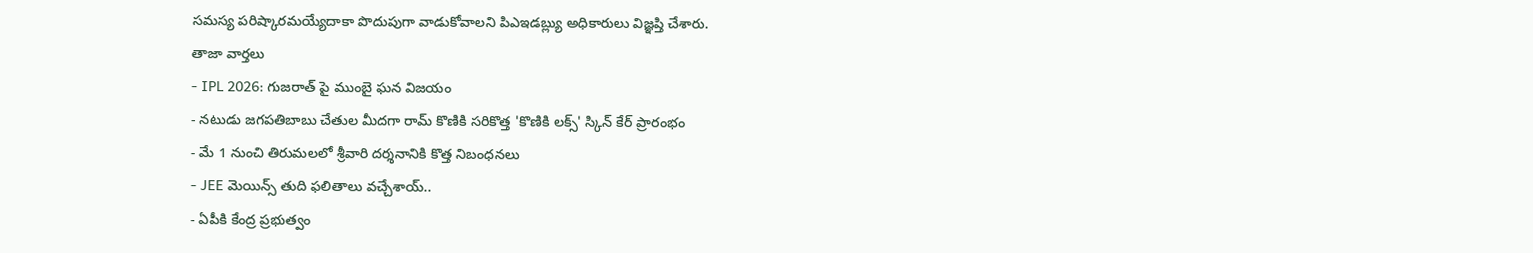సమస్య పరిష్కారమయ్యేదాకా పొదుపుగా వాడుకోవాలని పిఎఇడబ్ల్యు అధికారులు విజ్ఞప్తి చేశారు.
తాజా వార్తలు
- IPL 2026: గుజరాత్ పై ముంబై ఘన విజయం
- నటుడు జగపతిబాబు చేతుల మీదగా రామ్ కొణికి సరికొత్త 'కొణికి లక్స్' స్కిన్ కేర్ ప్రారంభం
- మే 1 నుంచి తిరుమలలో శ్రీవారి దర్శనానికి కొత్త నిబంధనలు
- JEE మెయిన్స్ తుది ఫలితాలు వచ్చేశాయ్..
- ఏపీకి కేంద్ర ప్రభుత్వం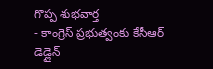గొప్ప శుభవార్త
- కాంగ్రెస్ ప్రభుత్వంకు కేసీఆర్ డెడ్లైన్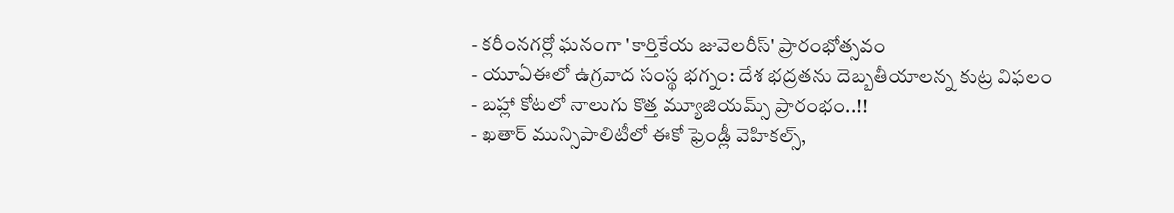- కరీంనగర్లో ఘనంగా 'కార్తికేయ జువెలరీస్' ప్రారంభోత్సవం
- యూఏఈలో ఉగ్రవాద సంస్థ భగ్నం: దేశ భద్రతను దెబ్బతీయాలన్న కుట్ర విఫలం
- బహ్లా కోటలో నాలుగు కొత్త మ్యూజియమ్స్ ప్రారంభం..!!
- ఖతార్ మున్సిపాలిటీలో ఈకో ఫ్రెండ్లీ వెహికల్స్,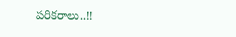పరికరాలు..!!